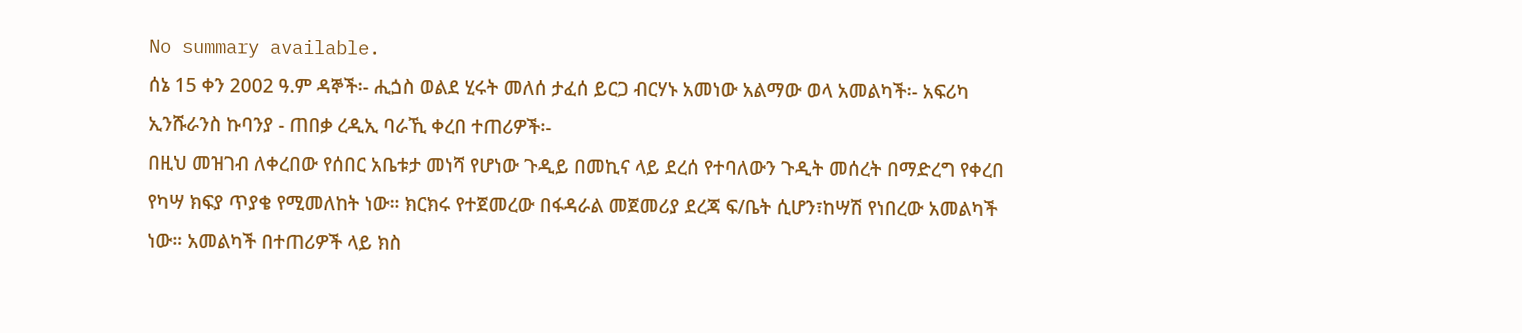No summary available.
ሰኔ 15 ቀን 2002 ዓ.ም ዳኞች፡- ሒጏስ ወልደ ሂሩት መለሰ ታፈሰ ይርጋ ብርሃኑ አመነው አልማው ወላ አመልካች፡- አፍሪካ ኢንሹራንስ ኩባንያ - ጠበቃ ረዲኢ ባራኺ ቀረበ ተጠሪዎች፡-
በዚህ መዝገብ ለቀረበው የሰበር አቤቱታ መነሻ የሆነው ጉዲይ በመኪና ላይ ደረሰ የተባለውን ጉዲት መሰረት በማድረግ የቀረበ የካሣ ክፍያ ጥያቄ የሚመለከት ነው። ክርክሩ የተጀመረው በፋዳራል መጀመሪያ ደረጃ ፍ/ቤት ሲሆን፣ከሣሽ የነበረው አመልካች ነው። አመልካች በተጠሪዎች ላይ ክስ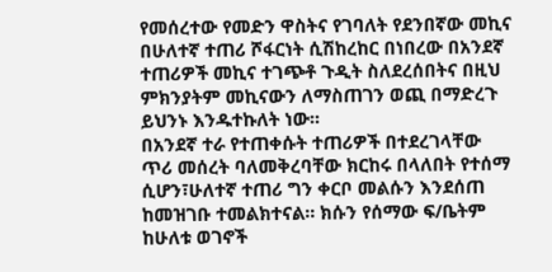የመሰረተው የመድን ዋስትና የገባለት የደንበኛው መኪና በሁለተኛ ተጠሪ ሾፋርነት ሲሽከረከር በነበረው በአንደኛ ተጠሪዎች መኪና ተገጭቶ ጉዲት ስለደረሰበትና በዚህ ምክንያትም መኪናውን ለማስጠገን ወጪ በማድረጉ ይህንኑ እንዱተኩለት ነው።
በአንደኛ ተራ የተጠቀሱት ተጠሪዎች በተደረገላቸው ጥሪ መሰረት ባለመቅረባቸው ክርከሩ በላለበት የተሰማ ሲሆን፣ሁለተኛ ተጠሪ ግን ቀርቦ መልሱን እንደሰጠ ከመዝገቡ ተመልክተናል። ክሱን የሰማው ፍ/ቤትም ከሁለቱ ወገኖች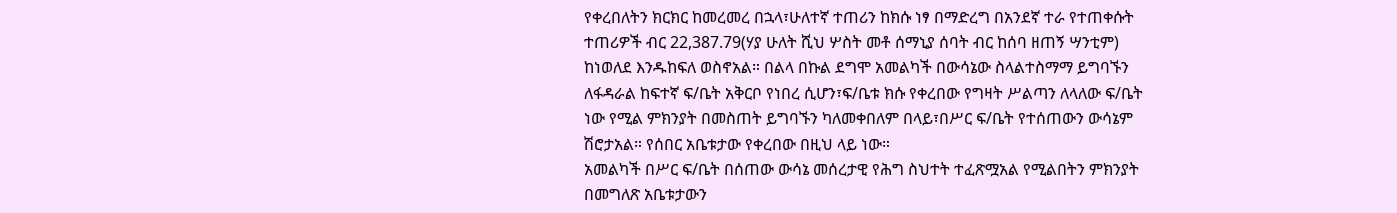የቀረበለትን ክርክር ከመረመረ በኋላ፣ሁለተኛ ተጠሪን ከክሱ ነፃ በማድረግ በአንደኛ ተራ የተጠቀሱት ተጠሪዎች ብር 22,387.79(ሃያ ሁለት ሺህ ሦስት መቶ ሰማኒያ ሰባት ብር ከሰባ ዘጠኝ ሣንቲም) ከነወለደ እንዱከፍለ ወስኖአል። በልላ በኩል ደግሞ አመልካች በውሳኔው ስላልተስማማ ይግባኙን ለፋዳራል ከፍተኛ ፍ/ቤት አቅርቦ የነበረ ሲሆን፣ፍ/ቤቱ ክሱ የቀረበው የግዛት ሥልጣን ለላለው ፍ/ቤት ነው የሚል ምክንያት በመስጠት ይግባኙን ካለመቀበለም በላይ፣በሥር ፍ/ቤት የተሰጠውን ውሳኔም ሽሮታአል። የሰበር አቤቱታው የቀረበው በዚህ ላይ ነው።
አመልካች በሥር ፍ/ቤት በሰጠው ውሳኔ መሰረታዊ የሕግ ስህተት ተፈጽሟአል የሚልበትን ምክንያት በመግለጽ አቤቱታውን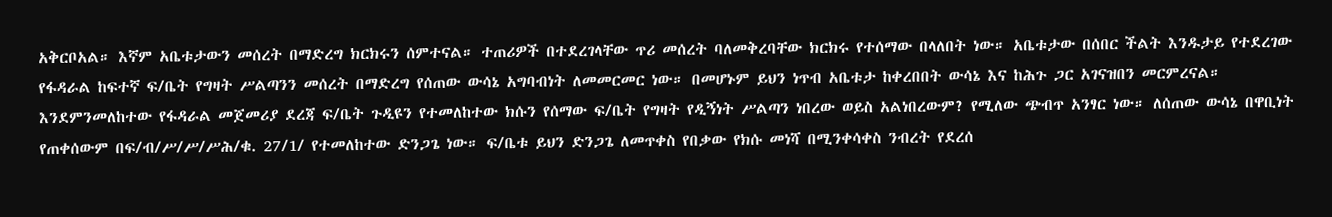አቅርቦአል። እኛም አቤቱታውን መሰረት በማድረግ ክርክሩን ሰምተናል። ተጠሪዎች በተደረገላቸው ጥሪ መሰረት ባለመቅረባቸው ክርክሩ የተሰማው በላለበት ነው። አቤቱታው በሰበር ችልት እንዱታይ የተደረገው የፋዳራል ከፍተኛ ፍ/ቤት የግዛት ሥልጣንን መሰረት በማድረግ የሰጠው ውሳኔ አግባብነት ለመመርመር ነው። በመሆኑም ይህን ነጥብ አቤቱታ ከቀረበበት ውሳኔ እና ከሕጉ ጋር አገናዝበን መርምረናል።
እንደምንመለከተው የፋዳራል መጀመሪያ ደረጃ ፍ/ቤት ጉዲዩን የተመለከተው ክሱን የሰማው ፍ/ቤት የግዛት የዲኝነት ሥልጣን ነበረው ወይስ አልነበረውም? የሚለው ጭብጥ አንፃር ነው። ለሰጠው ውሳኔ በዋቢነት የጠቀሰውም በፍ/ብ/ሥ/ሥ/ሥሕ/ቁ. 27/1/ የተመለከተው ድንጋጌ ነው። ፍ/ቤቱ ይህን ድንጋጌ ለመጥቀስ የበቃው የክሱ መነሻ በሚንቀሳቀስ ንብረት የደረሰ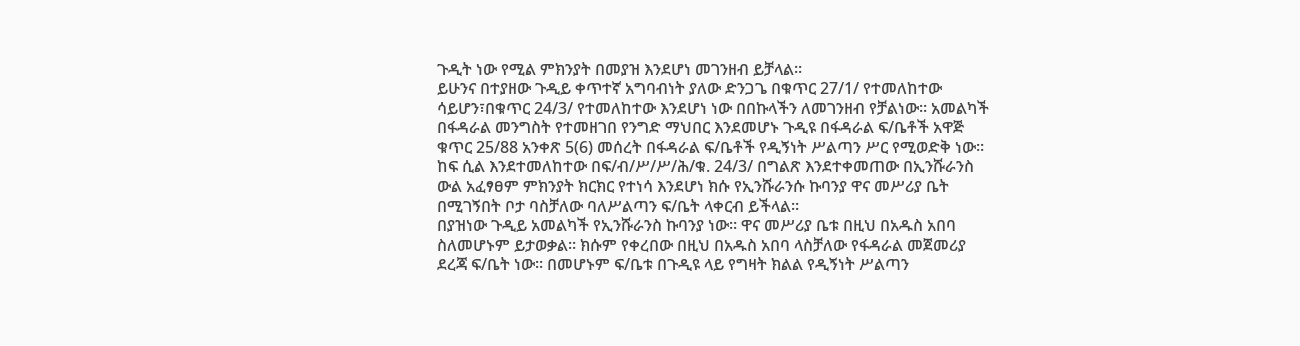ጉዲት ነው የሚል ምክንያት በመያዝ እንደሆነ መገንዘብ ይቻላል።
ይሁንና በተያዘው ጉዲይ ቀጥተኛ አግባብነት ያለው ድንጋጌ በቁጥር 27/1/ የተመለከተው ሳይሆን፣በቁጥር 24/3/ የተመለከተው እንደሆነ ነው በበኩላችን ለመገንዘብ የቻልነው። አመልካች በፋዳራል መንግስት የተመዘገበ የንግድ ማህበር እንደመሆኑ ጉዲዩ በፋዳራል ፍ/ቤቶች አዋጅ ቁጥር 25/88 አንቀጽ 5(6) መሰረት በፋዳራል ፍ/ቤቶች የዲኝነት ሥልጣን ሥር የሚወድቅ ነው። ከፍ ሲል እንደተመለከተው በፍ/ብ/ሥ/ሥ/ሕ/ቁ. 24/3/ በግልጽ እንደተቀመጠው በኢንሹራንስ ውል አፈፃፀም ምክንያት ክርክር የተነሳ እንደሆነ ክሱ የኢንሹራንሱ ኩባንያ ዋና መሥሪያ ቤት በሚገኝበት ቦታ ባስቻለው ባለሥልጣን ፍ/ቤት ላቀርብ ይችላል።
በያዝነው ጉዲይ አመልካች የኢንሹራንስ ኩባንያ ነው። ዋና መሥሪያ ቤቱ በዚህ በአዱስ አበባ ስለመሆኑም ይታወቃል። ክሱም የቀረበው በዚህ በአዱስ አበባ ላስቻለው የፋዳራል መጀመሪያ ደረጃ ፍ/ቤት ነው። በመሆኑም ፍ/ቤቱ በጉዲዩ ላይ የግዛት ክልል የዲኝነት ሥልጣን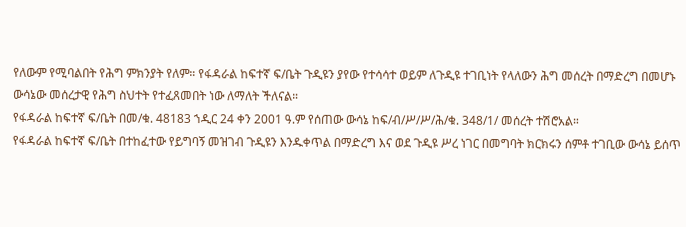የለውም የሚባልበት የሕግ ምክንያት የለም። የፋዳራል ከፍተኛ ፍ/ቤት ጉዲዩን ያየው የተሳሳተ ወይም ለጉዲዩ ተገቢነት የላለውን ሕግ መሰረት በማድረግ በመሆኑ ውሳኔው መሰረታዊ የሕግ ስህተት የተፈጸመበት ነው ለማለት ችለናል።
የፋዳራል ከፍተኛ ፍ/ቤት በመ/ቁ. 48183 ኀዲር 24 ቀን 2001 ዓ.ም የሰጠው ውሳኔ ከፍ/ብ/ሥ/ሥ/ሕ/ቁ. 348/1/ መሰረት ተሽሮአል።
የፋዳራል ከፍተኛ ፍ/ቤት በተከፈተው የይግባኝ መዝገብ ጉዲዩን እንዱቀጥል በማድረግ እና ወደ ጉዲዩ ሥረ ነገር በመግባት ክርክሩን ሰምቶ ተገቢው ውሳኔ ይሰጥ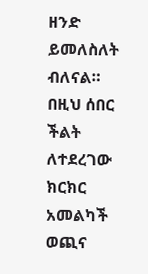ዘንድ ይመለስለት ብለናል።
በዚህ ሰበር ችልት ለተደረገው ክርክር አመልካች ወጪና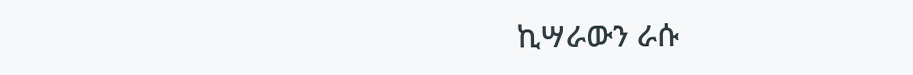ኪሣራውን ራሱ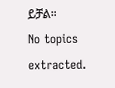ይቻል።
No topics extracted.